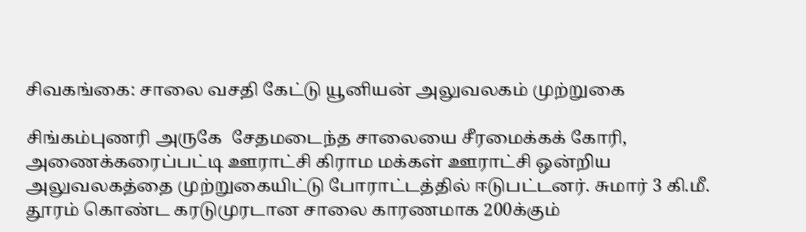சிவகங்கை: சாலை வசதி கேட்டு யூனியன் அலுவலகம் முற்றுகை

சிங்கம்புணரி அருகே  சேதமடைந்த சாலையை சீரமைக்கக் கோரி, அணைக்கரைப்பட்டி ஊராட்சி கிராம மக்கள் ஊராட்சி ஒன்றிய அலுவலகத்தை முற்றுகையிட்டு போராட்டத்தில் ஈடுபட்டனர். சுமார் 3 கி.மீ. தூரம் கொண்ட கரடுமுரடான சாலை காரணமாக 200க்கும்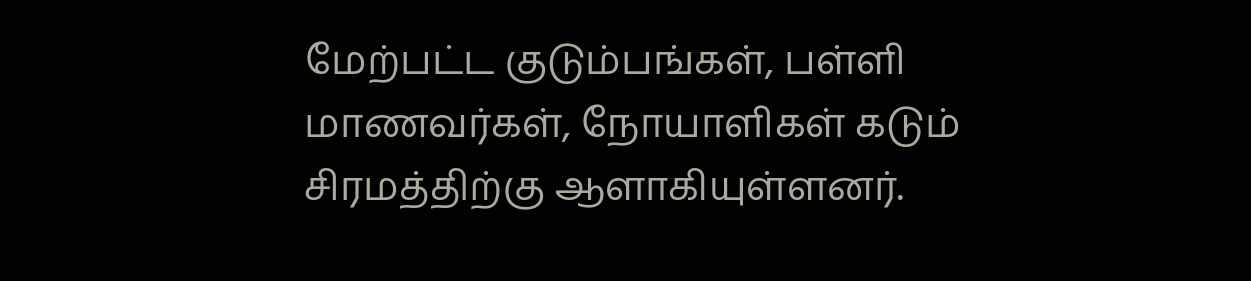மேற்பட்ட குடும்பங்கள், பள்ளி மாணவர்கள், நோயாளிகள் கடும் சிரமத்திற்கு ஆளாகியுள்ளனர்.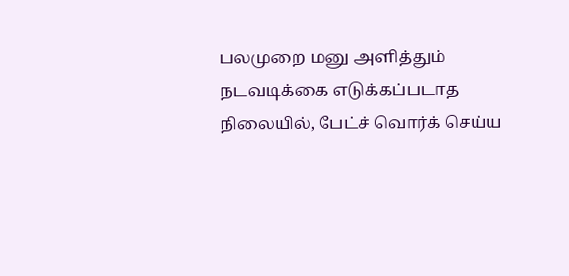பலமுறை மனு அளித்தும் நடவடிக்கை எடுக்கப்படாத நிலையில், பேட்ச் வொர்க் செய்ய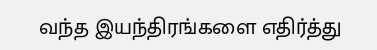வந்த இயந்திரங்களை எதிர்த்து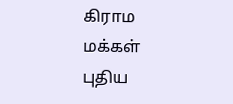கிராம மக்கள் புதிய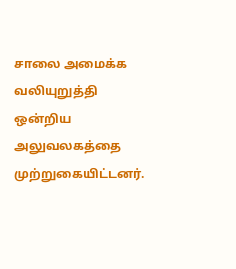சாலை அமைக்க வலியுறுத்தி ஒன்றிய அலுவலகத்தை முற்றுகையிட்டனர்.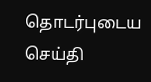தொடர்புடைய செய்தி